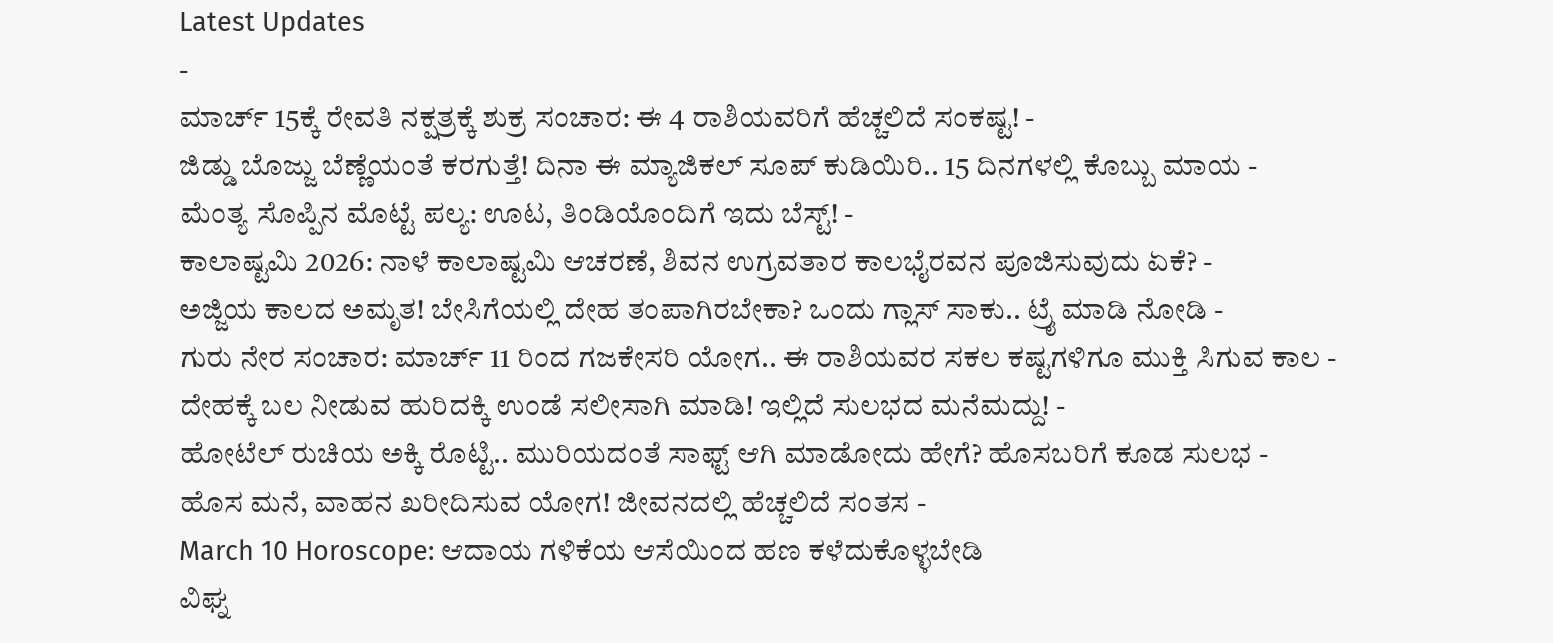Latest Updates
-
ಮಾರ್ಚ್ 15ಕ್ಕೆ ರೇವತಿ ನಕ್ಷತ್ರಕ್ಕೆ ಶುಕ್ರ ಸಂಚಾರ: ಈ 4 ರಾಶಿಯವರಿಗೆ ಹೆಚ್ಚಲಿದೆ ಸಂಕಷ್ಟ! -
ಜಿಡ್ಡು ಬೊಜ್ಜು ಬೆಣ್ಣೆಯಂತೆ ಕರಗುತ್ತೆ! ದಿನಾ ಈ ಮ್ಯಾಜಿಕಲ್ ಸೂಪ್ ಕುಡಿಯಿರಿ.. 15 ದಿನಗಳಲ್ಲಿ ಕೊಬ್ಬು ಮಾಯ -
ಮೆಂತ್ಯ ಸೊಪ್ಪಿನ ಮೊಟ್ಟೆ ಪಲ್ಯ: ಊಟ, ತಿಂಡಿಯೊಂದಿಗೆ ಇದು ಬೆಸ್ಟ್! -
ಕಾಲಾಷ್ಟಮಿ 2026: ನಾಳೆ ಕಾಲಾಷ್ಟಮಿ ಆಚರಣೆ, ಶಿವನ ಉಗ್ರವತಾರ ಕಾಲಭೈರವನ ಪೂಜಿಸುವುದು ಏಕೆ? -
ಅಜ್ಜಿಯ ಕಾಲದ ಅಮೃತ! ಬೇಸಿಗೆಯಲ್ಲಿ ದೇಹ ತಂಪಾಗಿರಬೇಕಾ? ಒಂದು ಗ್ಲಾಸ್ ಸಾಕು.. ಟ್ರೈ ಮಾಡಿ ನೋಡಿ -
ಗುರು ನೇರ ಸಂಚಾರ: ಮಾರ್ಚ್ 11 ರಿಂದ ಗಜಕೇಸರಿ ಯೋಗ.. ಈ ರಾಶಿಯವರ ಸಕಲ ಕಷ್ಟಗಳಿಗೂ ಮುಕ್ತಿ ಸಿಗುವ ಕಾಲ -
ದೇಹಕ್ಕೆ ಬಲ ನೀಡುವ ಹುರಿದಕ್ಕಿ ಉಂಡೆ ಸಲೀಸಾಗಿ ಮಾಡಿ! ಇಲ್ಲಿದೆ ಸುಲಭದ ಮನೆಮದ್ದು! -
ಹೋಟೆಲ್ ರುಚಿಯ ಅಕ್ಕಿ ರೊಟ್ಟಿ.. ಮುರಿಯದಂತೆ ಸಾಫ್ಟ್ ಆಗಿ ಮಾಡೋದು ಹೇಗೆ? ಹೊಸಬರಿಗೆ ಕೂಡ ಸುಲಭ -
ಹೊಸ ಮನೆ, ವಾಹನ ಖರೀದಿಸುವ ಯೋಗ! ಜೀವನದಲ್ಲಿ ಹೆಚ್ಚಲಿದೆ ಸಂತಸ -
March 10 Horoscope: ಆದಾಯ ಗಳಿಕೆಯ ಆಸೆಯಿಂದ ಹಣ ಕಳೆದುಕೊಳ್ಳಬೇಡಿ
ವಿಘ್ನ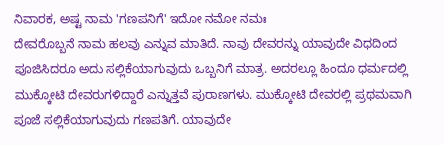ನಿವಾರಕ, ಅಷ್ಟ ನಾಮ 'ಗಣಪನಿಗೆ' ಇದೋ ನಮೋ ನಮಃ
ದೇವರೊಬ್ಬನೆ ನಾಮ ಹಲವು ಎನ್ನುವ ಮಾತಿದೆ. ನಾವು ದೇವರನ್ನು ಯಾವುದೇ ವಿಧದಿಂದ ಪೂಜಿಸಿದರೂ ಅದು ಸಲ್ಲಿಕೆಯಾಗುವುದು ಒಬ್ಬನಿಗೆ ಮಾತ್ರ. ಅದರಲ್ಲೂ ಹಿಂದೂ ಧರ್ಮದಲ್ಲಿ ಮುಕ್ಕೋಟಿ ದೇವರುಗಳಿದ್ದಾರೆ ಎನ್ನುತ್ತವೆ ಪುರಾಣಗಳು. ಮುಕ್ಕೋಟಿ ದೇವರಲ್ಲಿ ಪ್ರಥಮವಾಗಿ ಪೂಜೆ ಸಲ್ಲಿಕೆಯಾಗುವುದು ಗಣಪತಿಗೆ. ಯಾವುದೇ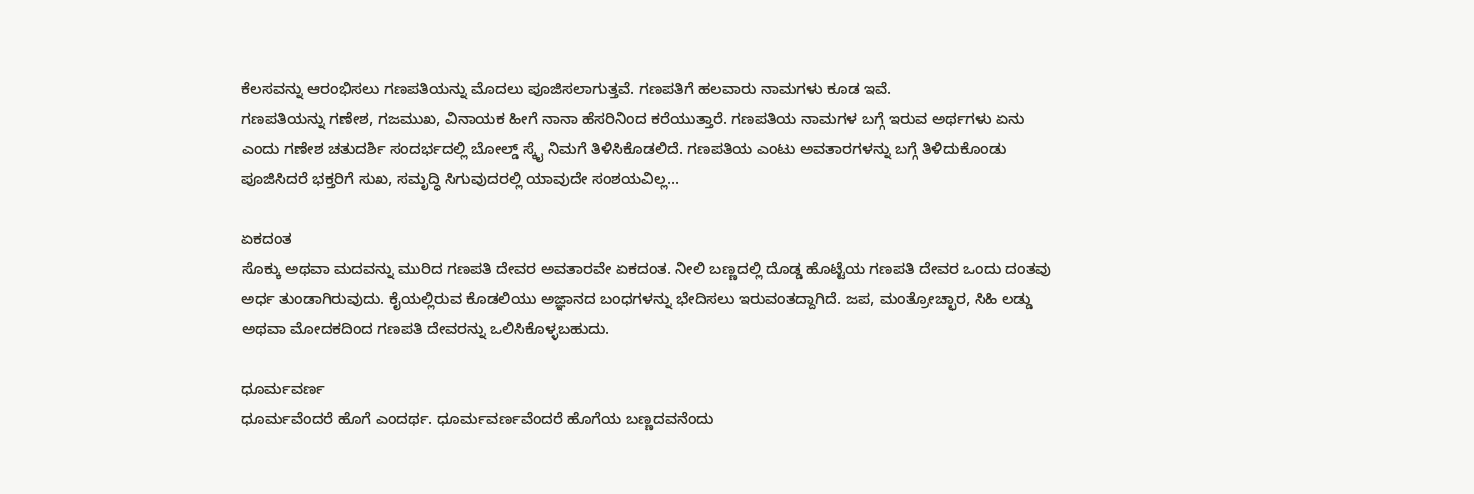ಕೆಲಸವನ್ನು ಆರಂಭಿಸಲು ಗಣಪತಿಯನ್ನು ಮೊದಲು ಪೂಜಿಸಲಾಗುತ್ತವೆ. ಗಣಪತಿಗೆ ಹಲವಾರು ನಾಮಗಳು ಕೂಡ ಇವೆ.
ಗಣಪತಿಯನ್ನು ಗಣೇಶ, ಗಜಮುಖ, ವಿನಾಯಕ ಹೀಗೆ ನಾನಾ ಹೆಸರಿನಿಂದ ಕರೆಯುತ್ತಾರೆ. ಗಣಪತಿಯ ನಾಮಗಳ ಬಗ್ಗೆ ಇರುವ ಅರ್ಥಗಳು ಏನು ಎಂದು ಗಣೇಶ ಚತುದರ್ಶಿ ಸಂದರ್ಭದಲ್ಲಿ ಬೋಲ್ಡ್ ಸ್ಕೈ ನಿಮಗೆ ತಿಳಿಸಿಕೊಡಲಿದೆ. ಗಣಪತಿಯ ಎಂಟು ಅವತಾರಗಳನ್ನು ಬಗ್ಗೆ ತಿಳಿದುಕೊಂಡು ಪೂಜಿಸಿದರೆ ಭಕ್ತರಿಗೆ ಸುಖ, ಸಮೃದ್ಧಿ ಸಿಗುವುದರಲ್ಲಿ ಯಾವುದೇ ಸಂಶಯವಿಲ್ಲ...

ಏಕದಂತ
ಸೊಕ್ಕು ಅಥವಾ ಮದವನ್ನು ಮುರಿದ ಗಣಪತಿ ದೇವರ ಅವತಾರವೇ ಏಕದಂತ. ನೀಲಿ ಬಣ್ಣದಲ್ಲಿ ದೊಡ್ಡ ಹೊಟ್ಟೆಯ ಗಣಪತಿ ದೇವರ ಒಂದು ದಂತವು ಅರ್ಧ ತುಂಡಾಗಿರುವುದು. ಕೈಯಲ್ಲಿರುವ ಕೊಡಲಿಯು ಅಜ್ಞಾನದ ಬಂಧಗಳನ್ನು ಭೇದಿಸಲು ಇರುವಂತದ್ದಾಗಿದೆ. ಜಪ, ಮಂತ್ರೋಚ್ಛಾರ, ಸಿಹಿ ಲಡ್ಡು ಅಥವಾ ಮೋದಕದಿಂದ ಗಣಪತಿ ದೇವರನ್ನು ಒಲಿಸಿಕೊಳ್ಳಬಹುದು.

ಧೂರ್ಮವರ್ಣ
ಧೂರ್ಮವೆಂದರೆ ಹೊಗೆ ಎಂದರ್ಥ. ಧೂರ್ಮವರ್ಣವೆಂದರೆ ಹೊಗೆಯ ಬಣ್ಣದವನೆಂದು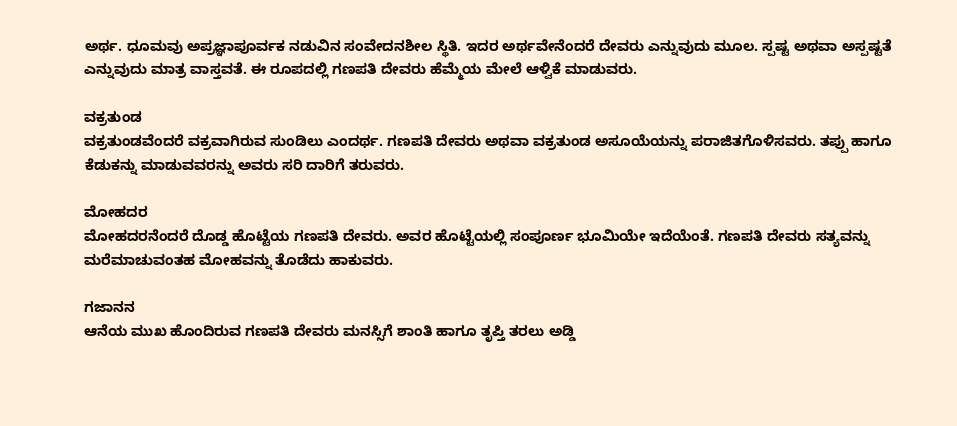ಅರ್ಥ. ಧೂಮವು ಅಪ್ರಜ್ಞಾಪೂರ್ವಕ ನಡುವಿನ ಸಂವೇದನಶೀಲ ಸ್ಥಿತಿ. ಇದರ ಅರ್ಥವೇನೆಂದರೆ ದೇವರು ಎನ್ನುವುದು ಮೂಲ. ಸ್ಪಷ್ಟ ಅಥವಾ ಅಸ್ಪಷ್ಟತೆ ಎನ್ನುವುದು ಮಾತ್ರ ವಾಸ್ತವತೆ. ಈ ರೂಪದಲ್ಲಿ ಗಣಪತಿ ದೇವರು ಹೆಮ್ಮೆಯ ಮೇಲೆ ಆಳ್ವಿಕೆ ಮಾಡುವರು.

ವಕ್ರತುಂಡ
ವಕ್ರತುಂಡವೆಂದರೆ ವಕ್ರವಾಗಿರುವ ಸುಂಡಿಲು ಎಂದರ್ಥ. ಗಣಪತಿ ದೇವರು ಅಥವಾ ವಕ್ರತುಂಡ ಅಸೂಯೆಯನ್ನು ಪರಾಜಿತಗೊಳಿಸವರು. ತಪ್ಪು ಹಾಗೂ ಕೆಡುಕನ್ನು ಮಾಡುವವರನ್ನು ಅವರು ಸರಿ ದಾರಿಗೆ ತರುವರು.

ಮೋಹದರ
ಮೋಹದರನೆಂದರೆ ದೊಡ್ಡ ಹೊಟ್ಟೆಯ ಗಣಪತಿ ದೇವರು. ಅವರ ಹೊಟ್ಟೆಯಲ್ಲಿ ಸಂಪೂರ್ಣ ಭೂಮಿಯೇ ಇದೆಯೆಂತೆ. ಗಣಪತಿ ದೇವರು ಸತ್ಯವನ್ನು ಮರೆಮಾಚುವಂತಹ ಮೋಹವನ್ನು ತೊಡೆದು ಹಾಕುವರು.

ಗಜಾನನ
ಆನೆಯ ಮುಖ ಹೊಂದಿರುವ ಗಣಪತಿ ದೇವರು ಮನಸ್ಸಿಗೆ ಶಾಂತಿ ಹಾಗೂ ತೃಪ್ತಿ ತರಲು ಅಡ್ಡಿ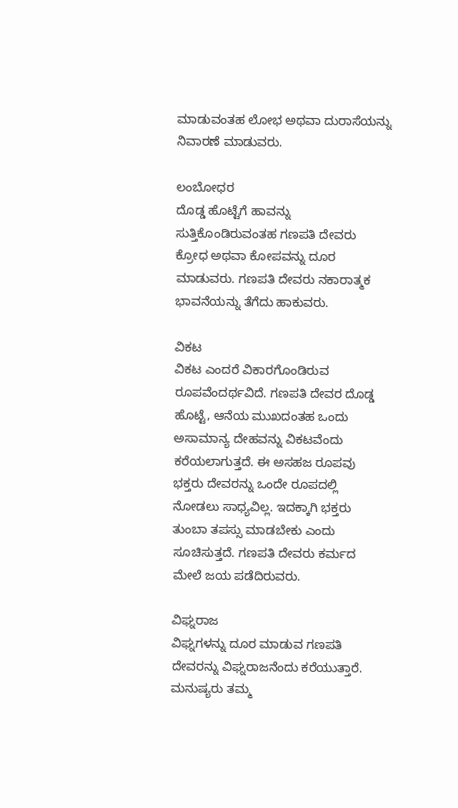ಮಾಡುವಂತಹ ಲೋಭ ಅಥವಾ ದುರಾಸೆಯನ್ನು ನಿವಾರಣೆ ಮಾಡುವರು.

ಲಂಬೋಧರ
ದೊಡ್ಡ ಹೊಟ್ಟೆಗೆ ಹಾವನ್ನು ಸುತ್ತಿಕೊಂಡಿರುವಂತಹ ಗಣಪತಿ ದೇವರು ಕ್ರೋಧ ಅಥವಾ ಕೋಪವನ್ನು ದೂರ ಮಾಡುವರು. ಗಣಪತಿ ದೇವರು ನಕಾರಾತ್ಮಕ ಭಾವನೆಯನ್ನು ತೆಗೆದು ಹಾಕುವರು.

ವಿಕಟ
ವಿಕಟ ಎಂದರೆ ವಿಕಾರಗೊಂಡಿರುವ ರೂಪವೆಂದರ್ಥವಿದೆ. ಗಣಪತಿ ದೇವರ ದೊಡ್ಡ ಹೊಟ್ಟೆ, ಆನೆಯ ಮುಖದಂತಹ ಒಂದು ಅಸಾಮಾನ್ಯ ದೇಹವನ್ನು ವಿಕಟವೆಂದು ಕರೆಯಲಾಗುತ್ತದೆ. ಈ ಅಸಹಜ ರೂಪವು ಭಕ್ತರು ದೇವರನ್ನು ಒಂದೇ ರೂಪದಲ್ಲಿ ನೋಡಲು ಸಾಧ್ಯವಿಲ್ಲ. ಇದಕ್ಕಾಗಿ ಭಕ್ತರು ತುಂಬಾ ತಪಸ್ಸು ಮಾಡಬೇಕು ಎಂದು ಸೂಚಿಸುತ್ತದೆ. ಗಣಪತಿ ದೇವರು ಕರ್ಮದ ಮೇಲೆ ಜಯ ಪಡೆದಿರುವರು.

ವಿಘ್ನರಾಜ
ವಿಘ್ನಗಳನ್ನು ದೂರ ಮಾಡುವ ಗಣಪತಿ ದೇವರನ್ನು ವಿಘ್ನರಾಜನೆಂದು ಕರೆಯುತ್ತಾರೆ. ಮನುಷ್ಯರು ತಮ್ಮ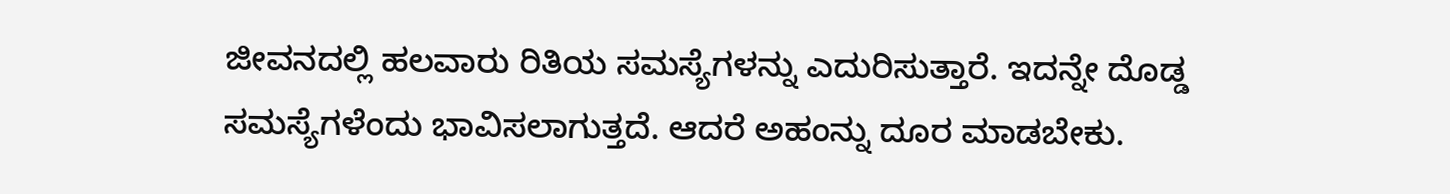ಜೀವನದಲ್ಲಿ ಹಲವಾರು ರಿತಿಯ ಸಮಸ್ಯೆಗಳನ್ನು ಎದುರಿಸುತ್ತಾರೆ. ಇದನ್ನೇ ದೊಡ್ಡ ಸಮಸ್ಯೆಗಳೆಂದು ಭಾವಿಸಲಾಗುತ್ತದೆ. ಆದರೆ ಅಹಂನ್ನು ದೂರ ಮಾಡಬೇಕು.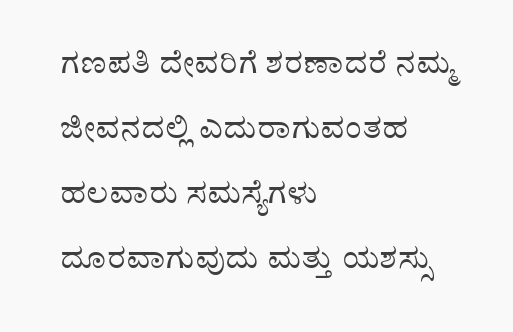ಗಣಪತಿ ದೇವರಿಗೆ ಶರಣಾದರೆ ನಮ್ಮ ಜೀವನದಲ್ಲಿ ಎದುರಾಗುವಂತಹ ಹಲವಾರು ಸಮಸ್ಯೆಗಳು ದೂರವಾಗುವುದು ಮತ್ತು ಯಶಸ್ಸು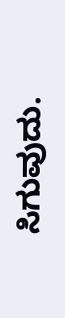ಸಿಗುವುದು.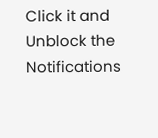Click it and Unblock the Notifications